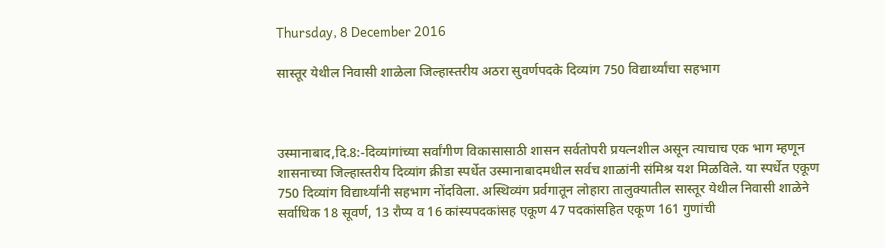Thursday, 8 December 2016

सास्तूर येथील निवासी शाळेला जिल्हास्तरीय अठरा सुवर्णपदके दिव्यांग 750 विद्यार्थ्यांचा सहभाग



उस्मानाबाद,दि.8:-दिव्यांगांच्या सर्वांगीण विकासासाठी शासन सर्वतोपरी प्रयत्नशील असून त्याचाच एक भाग म्हणून शासनाच्या जिल्हास्तरीय दिव्यांग क्रीडा स्पर्धेत उस्मानाबादमधील सर्वच शाळांनी संमिश्र यश मिळविले. या स्पर्धेत एकूण 750 दिव्यांग विद्यार्थ्यांनी सहभाग नोंदविला. अस्थिव्यंग प्रर्वगातून लोहारा तालुक्यातील सास्तूर येथील निवासी शाळेने सर्वाधिक 18 सूवर्ण, 13 रौप्य व 16 कांस्यपदकांसह एकूण 47 पदकांसहित एकूण 161 गुणांची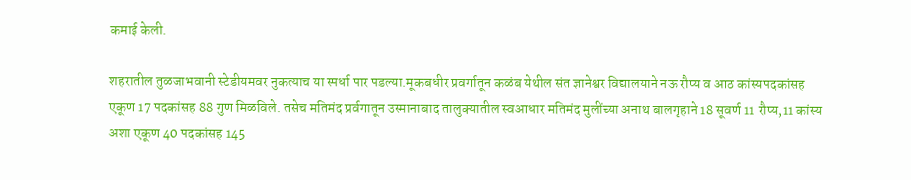कमाई केली.

शहरातील तुळजाभवानी स्टेडीयमवर नुकत्याच या स्पर्धा पार पडल्या.मूकबधीर प्रवर्गातून कळंब येथील संत ज्ञानेश्वर विद्यालयाने नऊ रौप्य व आठ कांस्यपदकांसह एकूण 17 पदकांसह 88 गुण मिळविले. तसेच मतिमंद प्रर्वगातून उस्मानाबाद तालुक्यातील स्वआधार मतिमंद मुलींच्या अनाथ बालगृहाने 18 सूवर्ण 11 रौप्य,11 कांस्य अशा एकूण 40 पदकांसह 145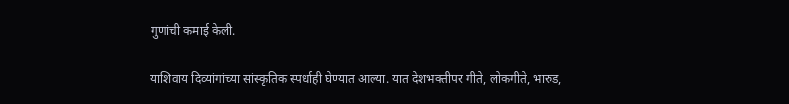गुणांची कमाई केली.

याशिवाय दिव्यांगांच्या सांस्कृतिक स्पर्धाही घेण्यात आल्या. यात देशभक्तीपर गीते, लोकगीते, भारुड,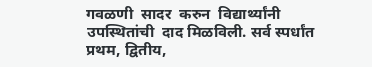गवळणी  सादर  करुन  विद्यार्थ्यांनी  उपस्थितांची  दाद मिळविली. सर्व स्पर्धांत प्रथम, द्वितीय,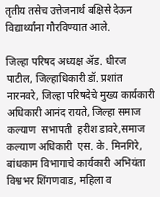तृतीय तसेच उत्तेजनार्थ बक्षिसे देऊन विद्यार्थ्यांना गौरविण्यात आले.

जिल्हा परिषद अध्यक्ष ॲड. धीरज पाटील, जिल्‍हाधिकारी डॉ. प्रशांत नारनवरे, जिल्हा परिषदेचे मुख्य कार्यकारी अधिकारी आनंद रायते, जिल्हा समाज कल्याण  सभापती  हरीश डावरे,समाज कल्याण अधिकारी  एस. के. मिनगिरे, बांधकाम विभागाचे कार्यकारी अभियंता विश्वभर शिंगणवाड, महिला व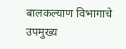बालकल्याण विभागाचे उपमुख्य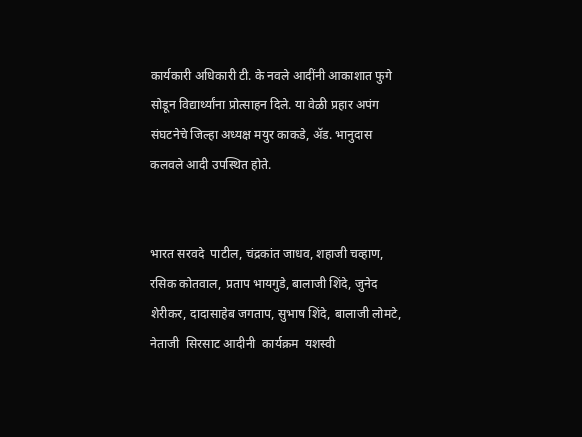कार्यकारी अधिकारी टी. के नवले आदींनी आकाशात फुगे सोडून विद्यार्थ्यांना प्रोत्साहन दिले. या वेळी प्रहार अपंग संघटनेचे जिल्हा अध्यक्ष मयुर काकडे, ॲड. भानुदास कलवले आदी उपस्थित होते.


भारत सरवदे  पाटील, चंद्रकांत जाधव, शहाजी चव्हाण, रसिक कोतवाल, प्रताप भायगुडे, बालाजी शिंदे, जुनेद शेरीकर, दादासाहेब जगताप, सुभाष शिंदे, बालाजी लोमटे, नेताजी  सिरसाट आदीनी  कार्यक्रम  यशस्वी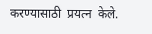करण्यासाठी  प्रयत्न  केले.